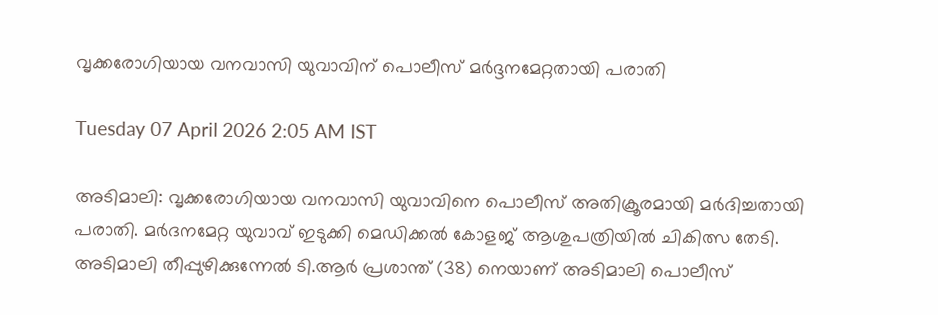വൃക്കരോഗിയായ വനവാസി യുവാവിന് പൊലീസ് മർദ്ദനമേറ്റതായി പരാതി

Tuesday 07 April 2026 2:05 AM IST

അടിമാലി: വൃക്കരോഗിയായ വനവാസി യുവാവിനെ പൊലീസ് അതിക്രൂരമായി മർദിച്ചതായി പരാതി. മർദനമേറ്റ യുവാവ് ഇടുക്കി മെഡിക്കൽ കോളജ് ആശുപത്രിയിൽ ചികിത്സ തേടി. അടിമാലി തീപ്പുഴിക്കുന്നേൽ ടി.ആർ പ്രശാന്ത് (38) നെയാണ് അടിമാലി പൊലീസ്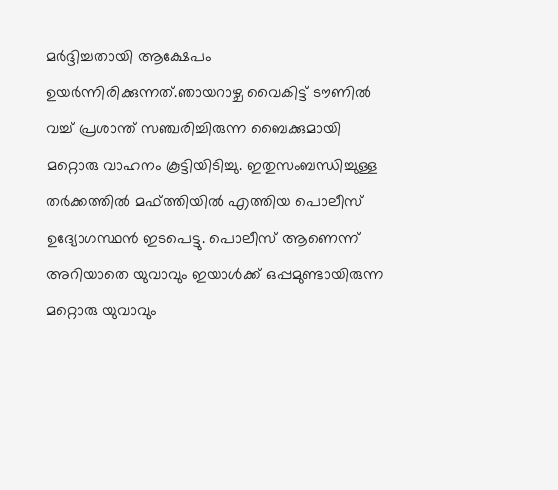മർദ്ദിച്ചതായി ആക്ഷേപം ഉയർന്നിരിക്കുന്നത്.ഞായറാഴ്ച വൈകിട്ട് ടൗണിൽ വച്ച് പ്രശാന്ത് സഞ്ചരിച്ചിരുന്ന ബൈക്കുമായി മറ്റൊരു വാഹനം കൂട്ടിയിടിച്ചു. ഇതുസംബന്ധിച്ചുള്ള തർക്കത്തിൽ മഫ്ത്തിയിൽ എത്തിയ പൊലീസ് ഉദ്യോഗസ്ഥൻ ഇടപെട്ടു. പൊലീസ് ആണെന്ന് അറിയാതെ യുവാവും ഇയാൾക്ക് ഒപ്പമുണ്ടായിരുന്ന മറ്റൊരു യുവാവും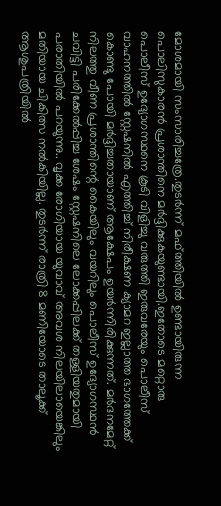മോശമായി സംസാരിച്ചത്രേ.തുടർന്ന് മഫ്ത്തിയിൽ ഉണ്ടായിരുന്ന പൊലിസുകാരൻ പ്രശാന്തിനെ മർദ്ദിക്കുകയുണ്ടായി.ഇതോടെ മറ്റൊരു പൊലീസ് ഉദ്യോഗസ്ഥനെ കൂടി വിളിച്ചു വരുത്തി ഇരുവരേയും പൊലീസ് വാഹനത്തിൽ സ്റ്റേഷനിൽ എത്തിച്ച് നിരീക്ഷണ ക്യാമറ ഇല്ലാത്ത ഭാഗത്തേക്ക് കൊണ്ടു പോയി മർദ്ദിച്ചതായാണ് ആക്ഷേപം ഉയർന്നിരിക്കുന്നത്. മർദനമേറ്റ് നിലത്തു വീണ പ്രശാന്തിന്റെ കൈയിലും വയറിലും പൊലീസ് ഉദ്യോഗസ്ഥൻ ചവിട്ടി പരിക്കേൽപ്പിച്ച ശേഷം സ്റ്റേഷനിലെ ലോക്കപ്പിലക്ക് തള്ളിയതുമായി പരാതിയിൽ പറയുന്നു.. വൃക്ക രോഗിയായ യുവാവ് അവശ നിലയിലായെങ്കിലും മതിയായ ചികിത്സ നൽകിയില്ല. തുടർന്ന് രാത്രി 8 മണിയോടെ താലൂക്ക് ആശുപത്രിയിൽ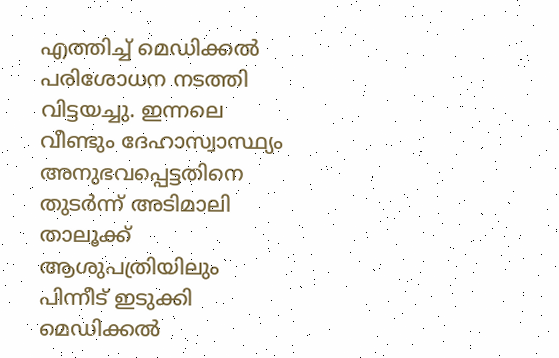എത്തിച്ച് മെഡിക്കൽ പരിശോധന നടത്തി വിട്ടയച്ചു. ഇന്നലെ വീണ്ടും ദേഹാസ്വാസ്ഥ്യം അനുഭവപ്പെട്ടതിനെ തുടർന്ന് അടിമാലി താലൂക്ക് ആശുപത്രിയിലും പിന്നീട് ഇടുക്കി മെഡിക്കൽ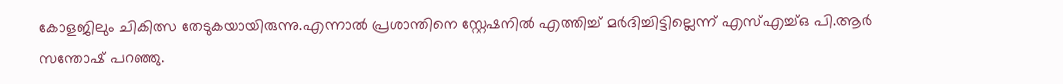കോളജിലും ചികിത്സ തേടുകയായിരുന്നു.എന്നാൽ പ്രശാന്തിനെ സ്റ്റേഷനിൽ എത്തിച്ച് മർദിച്ചിട്ടില്ലെന്ന് എസ്എച്ച്ഒ പി.ആർ സന്തോഷ് പറഞ്ഞു.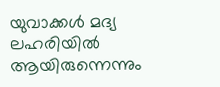യുവാക്കൾ മദ്യ ലഹരിയിൽ ആയിരുന്നെന്നും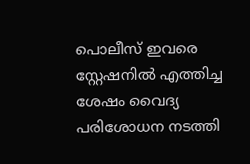പൊലീസ് ഇവരെ സ്റ്റേഷനിൽ എത്തിച്ച ശേഷം വൈദ്യ പരിശോധന നടത്തി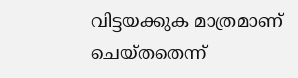വിട്ടയക്കുക മാത്രമാണ് ചെയ്തതെന്ന്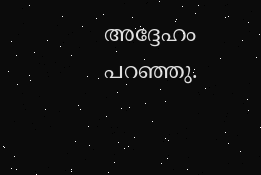അദ്ദേഹം പറഞ്ഞു.